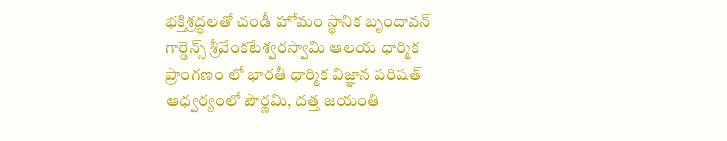భక్తిశ్రద్ధలతో చండీ హోమం స్థానిక బృందావన్ గార్డెన్స్ శ్రీవేంకటేశ్వరస్వామి ఆలయ ధార్మిక ప్రాంగణం లో భారతీ ధార్మిక విజ్ఞాన పరిషత్ ఆధ్వర్యంలో పౌర్ణమి, దత్త జయంతి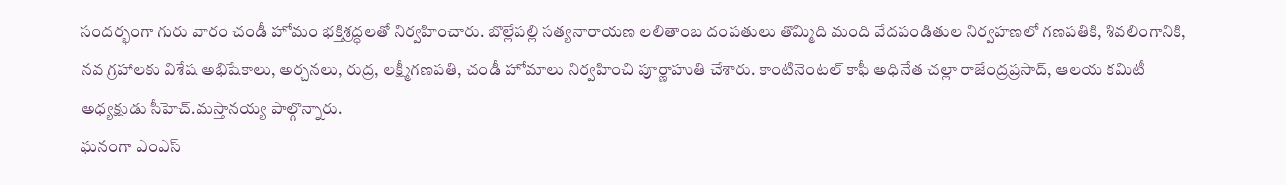సందర్భంగా గురు వారం చండీ హోమం భక్తిశ్రద్ధలతో నిర్వహించారు. బొల్లేపల్లి సత్యనారాయణ లలితాంబ దంపతులు తొమ్మిది మంది వేదపండితుల నిర్వహణలో గణపతికి, శివలింగానికి, నవ గ్రహాలకు విశేష అభిషేకాలు, అర్చనలు, రుద్ర, లక్ష్మీగణపతి, చండీ హోమాలు నిర్వహించి పూర్ణాహుతి చేశారు. కాంటినెంటల్ కాఫీ అధినేత చల్లా రాజేంద్రప్రసాద్, ఆలయ కమిటీ అధ్యక్షుడు సీహెచ్.మస్తానయ్య పాల్గొన్నారు.
ఘనంగా ఎంఎస్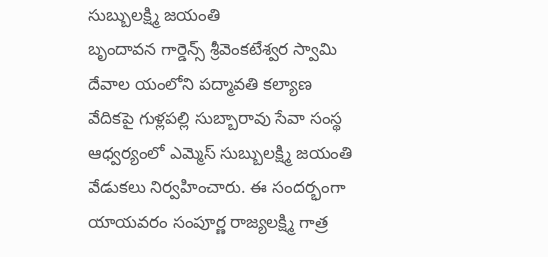సుబ్బులక్ష్మి జయంతి
బృందావన గార్డెన్స్ శ్రీవెంకటేశ్వర స్వామి దేవాల యంలోని పద్మావతి కల్యాణ వేదికపై గుళ్లపల్లి సుబ్బారావు సేవా సంస్థ ఆధ్వర్యంలో ఎమ్మెస్ సుబ్బులక్ష్మి జయంతి వేడుకలు నిర్వహించారు. ఈ సందర్భంగా యాయవరం సంపూర్ణ రాజ్యలక్ష్మి గాత్ర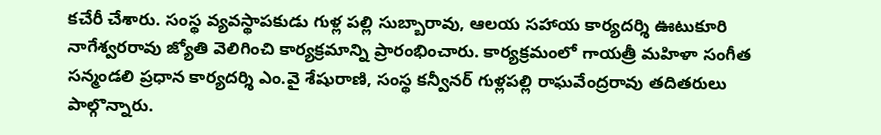కచేరీ చేశారు. సంస్థ వ్యవస్థాపకుడు గుళ్ల పల్లి సుబ్బారావు, ఆలయ సహాయ కార్యదర్శి ఊటుకూరి నాగేశ్వరరావు జ్యోతి వెలిగించి కార్యక్రమాన్ని ప్రారంభించారు. కార్యక్రమంలో గాయత్రీ మహిళా సంగీత సన్మండలి ప్రధాన కార్యదర్శి ఎం.వై శేషురాణి, సంస్థ కన్వీనర్ గుళ్లపల్లి రాఘవేంద్రరావు తదితరులు పాల్గొన్నారు.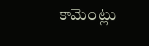కామెంట్లు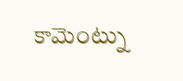కామెంట్ను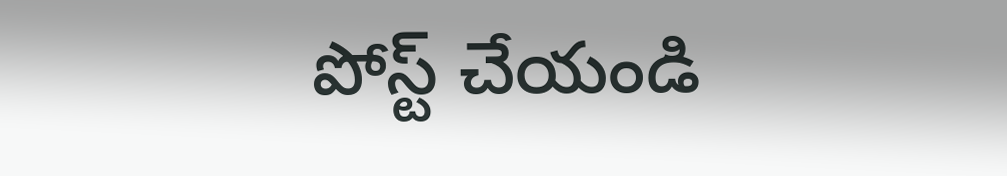పోస్ట్ చేయండి